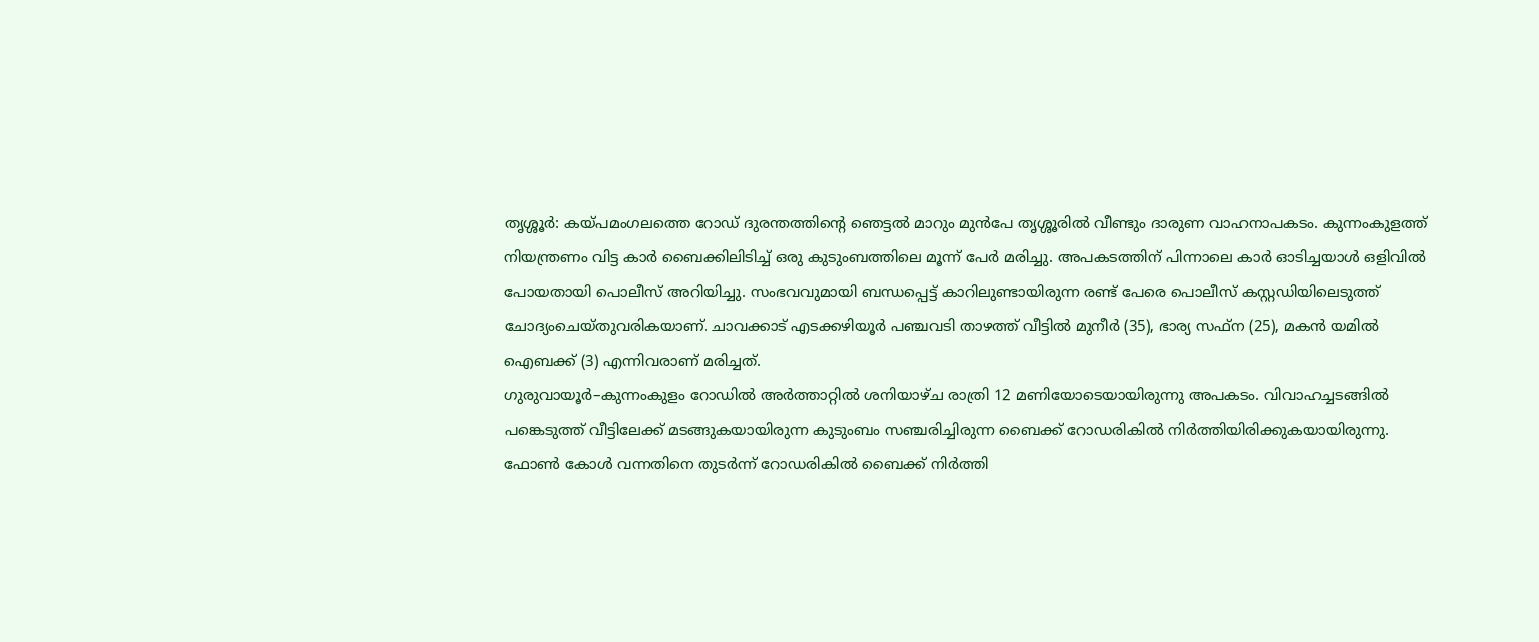തൃശ്ശൂർ: കയ്പമംഗലത്തെ റോഡ് ദുരന്തത്തിന്റെ ഞെട്ടൽ മാറും മുൻപേ തൃശ്ശൂരിൽ വീണ്ടും ദാരുണ വാഹനാപകടം. കുന്നംകുളത്ത് നിയന്ത്രണം വിട്ട കാർ ബൈക്കിലിടിച്ച് ഒരു കുടുംബത്തിലെ മൂന്ന് പേർ മരിച്ചു. അപകടത്തിന് പിന്നാലെ കാർ ഓടിച്ചയാൾ ഒളിവിൽ പോയതായി പൊലീസ് അറിയിച്ചു. സംഭവവുമായി ബന്ധപ്പെട്ട് കാറിലുണ്ടായിരുന്ന രണ്ട് പേരെ പൊലീസ് കസ്റ്റഡിയിലെടുത്ത് ചോദ്യംചെയ്തുവരികയാണ്. ചാവക്കാട് എടക്കഴിയൂർ പഞ്ചവടി താഴത്ത് വീട്ടിൽ മുനീർ (35), ഭാര്യ സഫ്ന (25), മകൻ യമിൽ ഐബക്ക് (3) എന്നിവരാണ് മരിച്ചത്.
ഗുരുവായൂർ–കുന്നംകുളം റോഡിൽ അർത്താറ്റിൽ ശനിയാഴ്ച രാത്രി 12 മണിയോടെയായിരുന്നു അപകടം. വിവാഹച്ചടങ്ങിൽ പങ്കെടുത്ത് വീട്ടിലേക്ക് മടങ്ങുകയായിരുന്ന കുടുംബം സഞ്ചരിച്ചിരുന്ന ബൈക്ക് റോഡരികിൽ നിർത്തിയിരിക്കുകയായിരുന്നു.
ഫോൺ കോൾ വന്നതിനെ തുടർന്ന് റോഡരികിൽ ബൈക്ക് നിർത്തി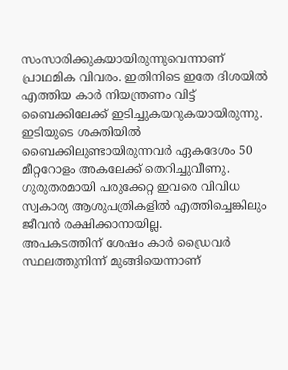സംസാരിക്കുകയായിരുന്നുവെന്നാണ് പ്രാഥമിക വിവരം. ഇതിനിടെ ഇതേ ദിശയിൽ എത്തിയ കാർ നിയന്ത്രണം വിട്ട് ബൈക്കിലേക്ക് ഇടിച്ചുകയറുകയായിരുന്നു. ഇടിയുടെ ശക്തിയിൽ ബൈക്കിലുണ്ടായിരുന്നവർ ഏകദേശം 50 മീറ്ററോളം അകലേക്ക് തെറിച്ചുവീണു. ഗുരുതരമായി പരുക്കേറ്റ ഇവരെ വിവിധ സ്വകാര്യ ആശുപത്രികളിൽ എത്തിച്ചെങ്കിലും ജീവൻ രക്ഷിക്കാനായില്ല.
അപകടത്തിന് ശേഷം കാർ ഡ്രൈവർ സ്ഥലത്തുനിന്ന് മുങ്ങിയെന്നാണ്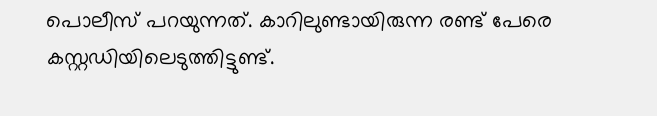പൊലീസ് പറയുന്നത്. കാറിലുണ്ടായിരുന്ന രണ്ട് പേരെ കസ്റ്റഡിയിലെടുത്തിട്ടുണ്ട്.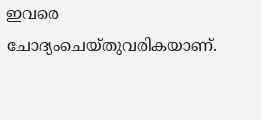ഇവരെ ചോദ്യംചെയ്തുവരികയാണ്.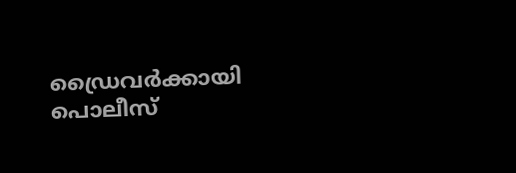ഡ്രൈവർക്കായി പൊലീസ്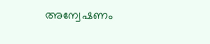അന്വേഷണം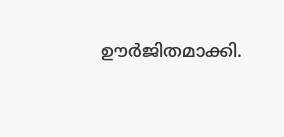ഊർജിതമാക്കി.